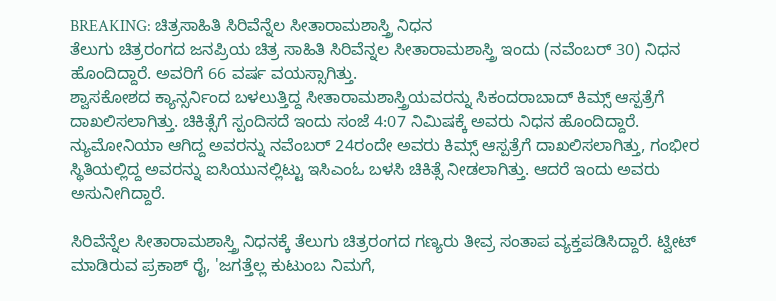BREAKING: ಚಿತ್ರಸಾಹಿತಿ ಸಿರಿವೆನ್ನೆಲ ಸೀತಾರಾಮಶಾಸ್ತ್ರಿ ನಿಧನ
ತೆಲುಗು ಚಿತ್ರರಂಗದ ಜನಪ್ರಿಯ ಚಿತ್ರ ಸಾಹಿತಿ ಸಿರಿವೆನ್ನಲ ಸೀತಾರಾಮಶಾಸ್ತ್ರಿ ಇಂದು (ನವೆಂಬರ್ 30) ನಿಧನ ಹೊಂದಿದ್ದಾರೆ. ಅವರಿಗೆ 66 ವರ್ಷ ವಯಸ್ಸಾಗಿತ್ತು.
ಶ್ವಾಸಕೋಶದ ಕ್ಯಾನ್ಸರ್ನಿಂದ ಬಳಲುತ್ತಿದ್ದ ಸೀತಾರಾಮಶಾಸ್ತ್ರಿಯವರನ್ನು ಸಿಕಂದರಾಬಾದ್ ಕಿಮ್ಸ್ ಆಸ್ಪತ್ರೆಗೆ ದಾಖಲಿಸಲಾಗಿತ್ತು. ಚಿಕಿತ್ಸೆಗೆ ಸ್ಪಂದಿಸದೆ ಇಂದು ಸಂಜೆ 4:07 ನಿಮಿಷಕ್ಕೆ ಅವರು ನಿಧನ ಹೊಂದಿದ್ದಾರೆ.
ನ್ಯುಮೋನಿಯಾ ಆಗಿದ್ದ ಅವರನ್ನು ನವೆಂಬರ್ 24ರಂದೇ ಅವರು ಕಿಮ್ಸ್ ಆಸ್ಪತ್ರೆಗೆ ದಾಖಲಿಸಲಾಗಿತ್ತು, ಗಂಭೀರ ಸ್ಥಿತಿಯಲ್ಲಿದ್ದ ಅವರನ್ನು ಐಸಿಯುನಲ್ಲಿಟ್ಟು ಇಸಿಎಂಓ ಬಳಸಿ ಚಿಕಿತ್ಸೆ ನೀಡಲಾಗಿತ್ತು. ಆದರೆ ಇಂದು ಅವರು ಅಸುನೀಗಿದ್ದಾರೆ.

ಸಿರಿವೆನ್ನೆಲ ಸೀತಾರಾಮಶಾಸ್ತ್ರಿ ನಿಧನಕ್ಕೆ ತೆಲುಗು ಚಿತ್ರರಂಗದ ಗಣ್ಯರು ತೀವ್ರ ಸಂತಾಪ ವ್ಯಕ್ತಪಡಿಸಿದ್ದಾರೆ. ಟ್ವೀಟ್ ಮಾಡಿರುವ ಪ್ರಕಾಶ್ ರೈ, 'ಜಗತ್ತೆಲ್ಲ ಕುಟುಂಬ ನಿಮಗೆ,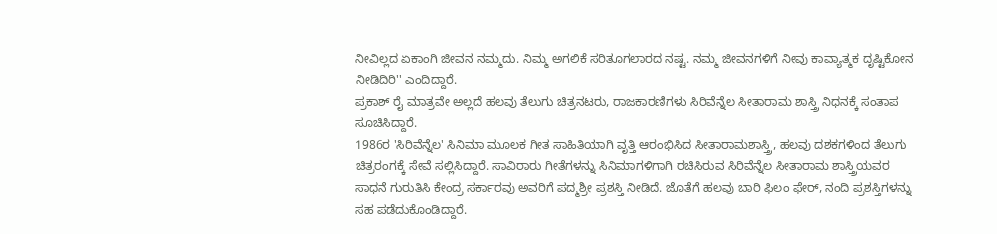ನೀವಿಲ್ಲದ ಏಕಾಂಗಿ ಜೀವನ ನಮ್ಮದು. ನಿಮ್ಮ ಅಗಲಿಕೆ ಸರಿತೂಗಲಾರದ ನಷ್ಟ. ನಮ್ಮ ಜೀವನಗಳಿಗೆ ನೀವು ಕಾವ್ಯಾತ್ಮಕ ದೃಷ್ಟಿಕೋನ ನೀಡಿದಿರಿ'' ಎಂದಿದ್ದಾರೆ.
ಪ್ರಕಾಶ್ ರೈ ಮಾತ್ರವೇ ಅಲ್ಲದೆ ಹಲವು ತೆಲುಗು ಚಿತ್ರನಟರು, ರಾಜಕಾರಣಿಗಳು ಸಿರಿವೆನ್ನೆಲ ಸೀತಾರಾಮ ಶಾಸ್ತ್ರಿ ನಿಧನಕ್ಕೆ ಸಂತಾಪ ಸೂಚಿಸಿದ್ದಾರೆ.
1986ರ 'ಸಿರಿವೆನ್ನೆಲ' ಸಿನಿಮಾ ಮೂಲಕ ಗೀತ ಸಾಹಿತಿಯಾಗಿ ವೃತ್ತಿ ಆರಂಭಿಸಿದ ಸೀತಾರಾಮಶಾಸ್ತ್ರಿ, ಹಲವು ದಶಕಗಳಿಂದ ತೆಲುಗು ಚಿತ್ರರಂಗಕ್ಕೆ ಸೇವೆ ಸಲ್ಲಿಸಿದ್ದಾರೆ. ಸಾವಿರಾರು ಗೀತೆಗಳನ್ನು ಸಿನಿಮಾಗಳಿಗಾಗಿ ರಚಿಸಿರುವ ಸಿರಿವೆನ್ನೆಲ ಸೀತಾರಾಮ ಶಾಸ್ತ್ರಿಯವರ ಸಾಧನೆ ಗುರುತಿಸಿ ಕೇಂದ್ರ ಸರ್ಕಾರವು ಅವರಿಗೆ ಪದ್ಮಶ್ರೀ ಪ್ರಶಸ್ತಿ ನೀಡಿದೆ. ಜೊತೆಗೆ ಹಲವು ಬಾರಿ ಫಿಲಂ ಫೇರ್, ನಂದಿ ಪ್ರಶಸ್ತಿಗಳನ್ನು ಸಹ ಪಡೆದುಕೊಂಡಿದ್ದಾರೆ.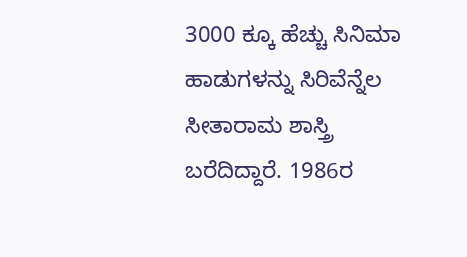3000 ಕ್ಕೂ ಹೆಚ್ಚು ಸಿನಿಮಾ ಹಾಡುಗಳನ್ನು ಸಿರಿವೆನ್ನೆಲ ಸೀತಾರಾಮ ಶಾಸ್ತ್ರಿ ಬರೆದಿದ್ದಾರೆ. 1986ರ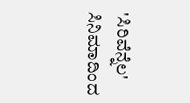'ಸಿರಿವೆನ್ನೆಲ' ಸಿನಿಮಾದಿಂದ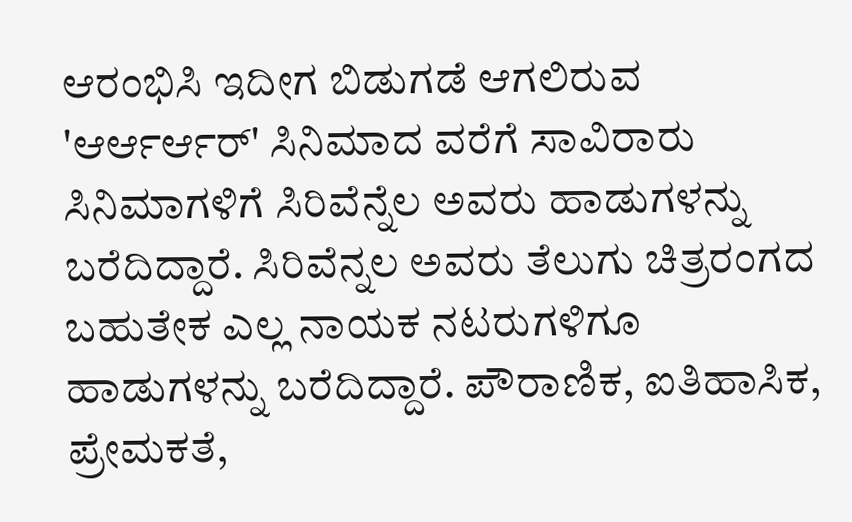ಆರಂಭಿಸಿ ಇದೀಗ ಬಿಡುಗಡೆ ಆಗಲಿರುವ 'ಆರ್ಆರ್ಆರ್' ಸಿನಿಮಾದ ವರೆಗೆ ಸಾವಿರಾರು ಸಿನಿಮಾಗಳಿಗೆ ಸಿರಿವೆನ್ನೆಲ ಅವರು ಹಾಡುಗಳನ್ನು ಬರೆದಿದ್ದಾರೆ. ಸಿರಿವೆನ್ನಲ ಅವರು ತೆಲುಗು ಚಿತ್ರರಂಗದ ಬಹುತೇಕ ಎಲ್ಲ ನಾಯಕ ನಟರುಗಳಿಗೂ ಹಾಡುಗಳನ್ನು ಬರೆದಿದ್ದಾರೆ. ಪೌರಾಣಿಕ, ಐತಿಹಾಸಿಕ, ಪ್ರೇಮಕತೆ,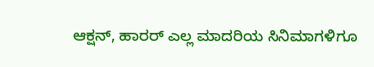ಆಕ್ಷನ್, ಹಾರರ್ ಎಲ್ಲ ಮಾದರಿಯ ಸಿನಿಮಾಗಳಿಗೂ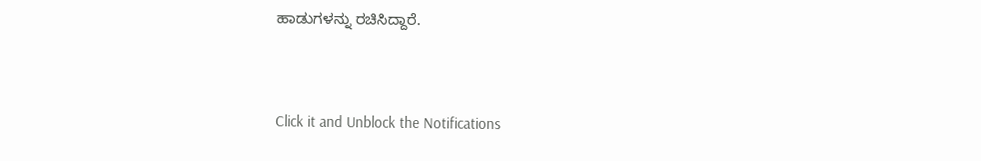ಹಾಡುಗಳನ್ನು ರಚಿಸಿದ್ದಾರೆ.


Click it and Unblock the Notifications